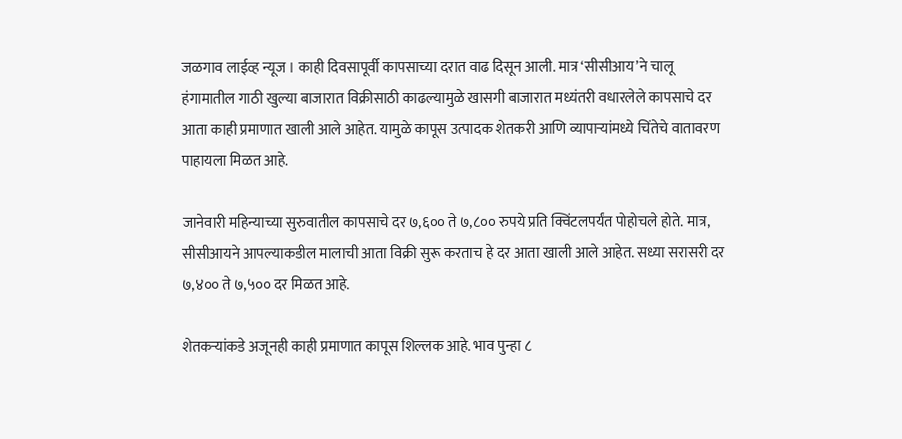जळगाव लाईव्ह न्यूज । काही दिवसापूर्वी कापसाच्या दरात वाढ दिसून आली. मात्र ‘सीसीआय’ने चालू हंगामातील गाठी खुल्या बाजारात विक्रीसाठी काढल्यामुळे खासगी बाजारात मध्यंतरी वधारलेले कापसाचे दर आता काही प्रमाणात खाली आले आहेत. यामुळे कापूस उत्पादक शेतकरी आणि व्यापाऱ्यांमध्ये चिंतेचे वातावरण पाहायला मिळत आहे.

जानेवारी महिन्याच्या सुरुवातील कापसाचे दर ७,६०० ते ७,८०० रुपये प्रति क्विंटलपर्यंत पोहोचले होते. मात्र, सीसीआयने आपल्याकडील मालाची आता विक्री सुरू करताच हे दर आता खाली आले आहेत. सध्या सरासरी दर ७,४०० ते ७,५०० दर मिळत आहे.

शेतकऱ्यांकडे अजूनही काही प्रमाणात कापूस शिल्लक आहे. भाव पुन्हा ८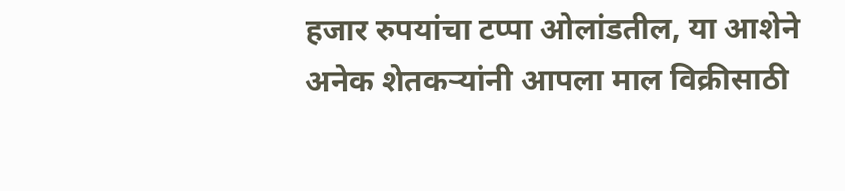हजार रुपयांचा टप्पा ओलांडतील, या आशेने अनेक शेतकऱ्यांनी आपला माल विक्रीसाठी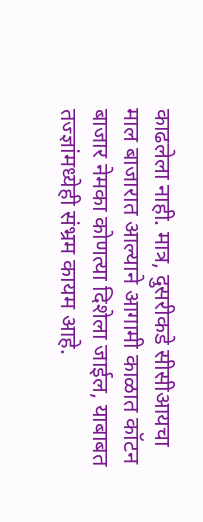काढलेला नाही. मात्र, दुसरीकडे सीसीआयचा माल बाजारात आल्याने आगामी काळात कॉटन बाजार नेमका कोणत्या दिशेला जाईल, याबाबत तज्ज्ञांमध्येही संभ्रम कायम आहे.